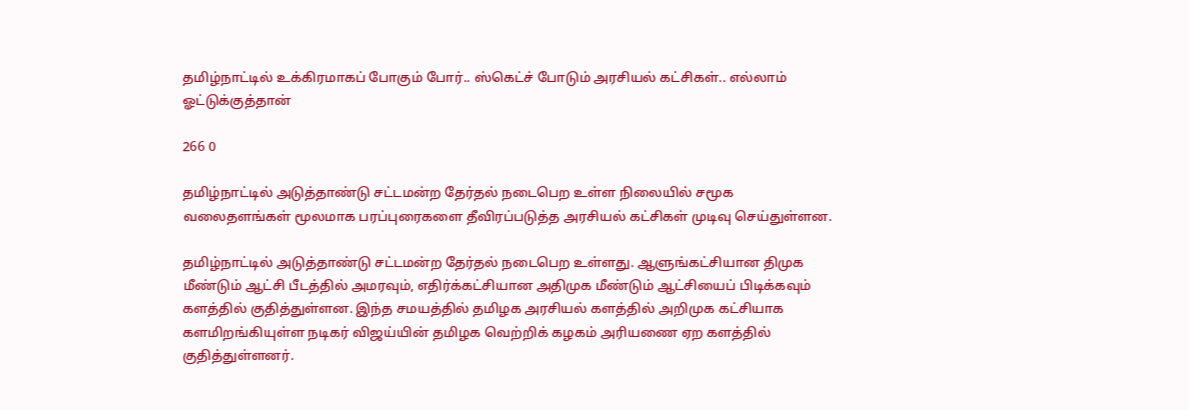தமிழ்நாட்டில் உக்கிரமாகப் போகும் போர்.. ஸ்கெட்ச் போடும் அரசியல் கட்சிகள்.. எல்லாம் ஓட்டுக்குத்தான்

266 0

தமிழ்நாட்டில் அடுத்தாண்டு சட்டமன்ற தேர்தல் நடைபெற உள்ள நிலையில் சமூக வலைதளங்கள் மூலமாக பரப்புரைகளை தீவிரப்படுத்த அரசியல் கட்சிகள் முடிவு செய்துள்ளன.

தமிழ்நாட்டில் அடுத்தாண்டு சட்டமன்ற தேர்தல் நடைபெற உள்ளது. ஆளுங்கட்சியான திமுக மீண்டும் ஆட்சி பீடத்தில் அமரவும், எதிர்க்கட்சியான அதிமுக மீண்டும் ஆட்சியைப் பிடிக்கவும் களத்தில் குதித்துள்ளன. இந்த சமயத்தில் தமிழக அரசியல் களத்தில் அறிமுக கட்சியாக களமிறங்கியுள்ள நடிகர் விஜய்யின் தமிழக வெற்றிக் கழகம் அரியணை ஏற களத்தில் குதித்துள்ளனர்.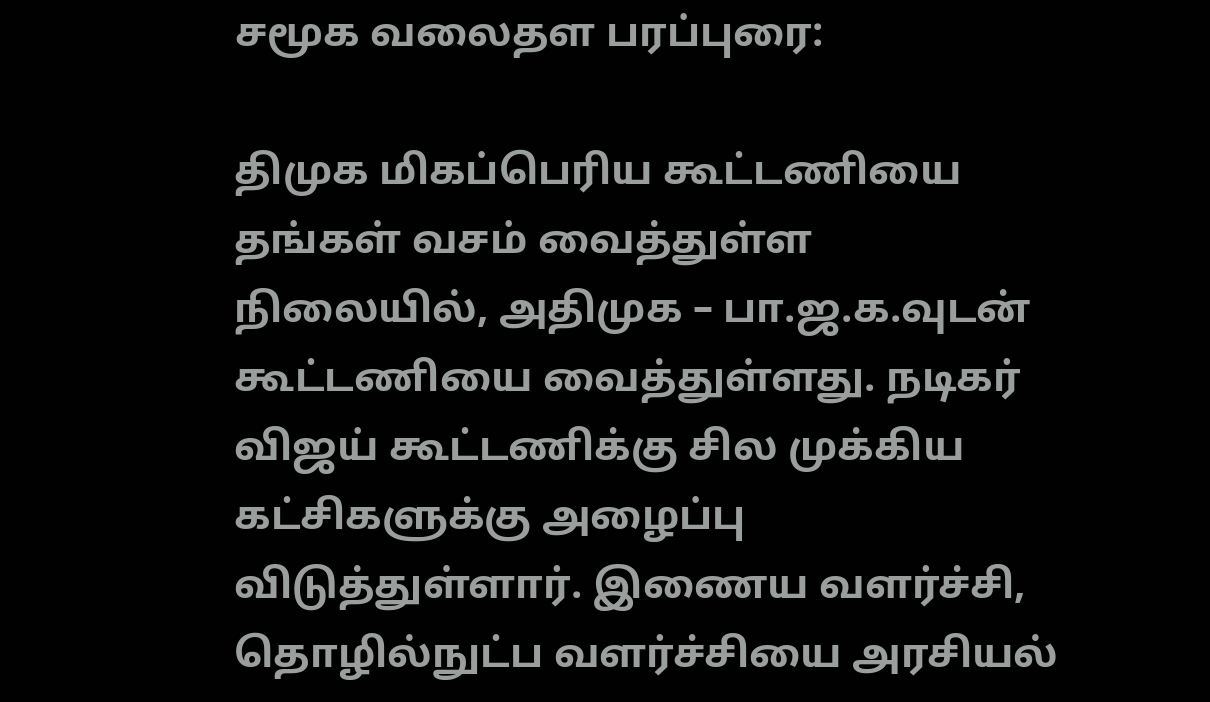சமூக வலைதள பரப்புரை:

திமுக மிகப்பெரிய கூட்டணியை தங்கள் வசம் வைத்துள்ள நிலையில், அதிமுக – பா.ஜ.க.வுடன் கூட்டணியை வைத்துள்ளது. நடிகர் விஜய் கூட்டணிக்கு சில முக்கிய கட்சிகளுக்கு அழைப்பு விடுத்துள்ளார். இணைய வளர்ச்சி, தொழில்நுட்ப வளர்ச்சியை அரசியல்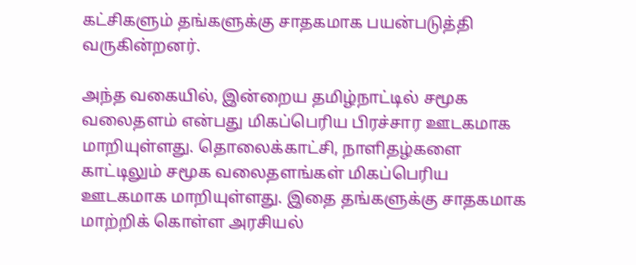கட்சிகளும் தங்களுக்கு சாதகமாக பயன்படுத்தி வருகின்றனர்.

அந்த வகையில், இன்றைய தமிழ்நாட்டில் சமூக வலைதளம் என்பது மிகப்பெரிய பிரச்சார ஊடகமாக மாறியுள்ளது. தொலைக்காட்சி, நாளிதழ்களை காட்டிலும் சமூக வலைதளங்கள் மிகப்பெரிய ஊடகமாக மாறியுள்ளது. இதை தங்களுக்கு சாதகமாக மாற்றிக் கொள்ள அரசியல்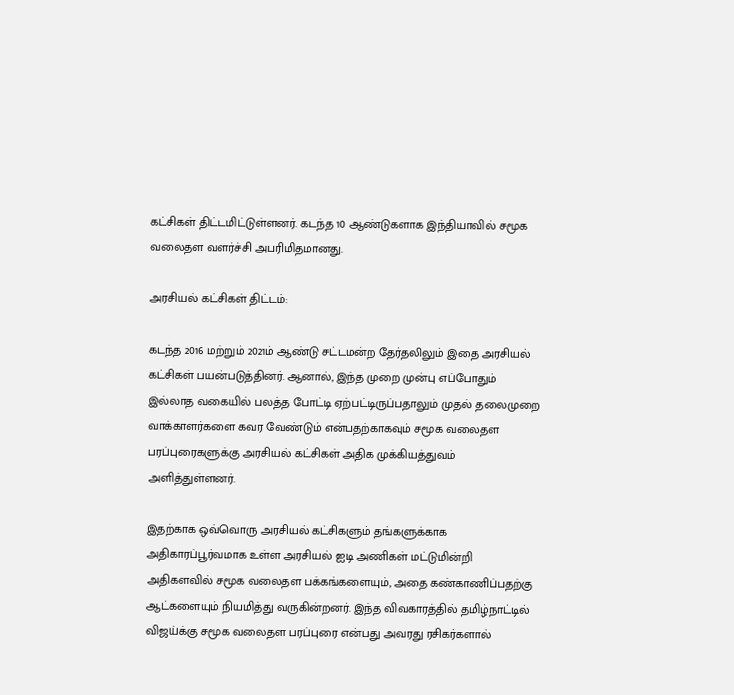கட்சிகள் திட்டமிட்டுள்ளனர். கடந்த 10 ஆண்டுகளாக இந்தியாவில் சமூக வலைதள வளர்ச்சி அபரிமிதமானது.

அரசியல் கட்சிகள் திட்டம்:

கடந்த 2016 மற்றும் 2021ம் ஆண்டு சட்டமன்ற தேர்தலிலும் இதை அரசியல் கட்சிகள் பயன்படுத்தினர். ஆனால், இந்த முறை முன்பு எப்போதும் இல்லாத வகையில் பலத்த போட்டி ஏற்பட்டிருப்பதாலும் முதல் தலைமுறை வாக்காளர்களை கவர வேண்டும் என்பதற்காகவும் சமூக வலைதள பரப்புரைகளுக்கு அரசியல் கட்சிகள் அதிக முக்கியத்துவம் அளித்துள்ளனர்.

இதற்காக ஒவ்வொரு அரசியல் கட்சிகளும் தங்களுக்காக அதிகாரப்பூர்வமாக உள்ள அரசியல் ஐடி அணிகள் மட்டுமின்றி அதிகளவில் சமூக வலைதள பக்கங்களையும், அதை கண்காணிப்பதற்கு ஆட்களையும் நியமித்து வருகின்றனர். இந்த விவகாரத்தில் தமிழ்நாட்டில் விஜய்க்கு சமூக வலைதள பரப்புரை என்பது அவரது ரசிகர்களால்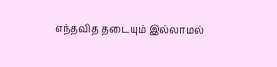எந்தவித தடையும் இல்லாமல்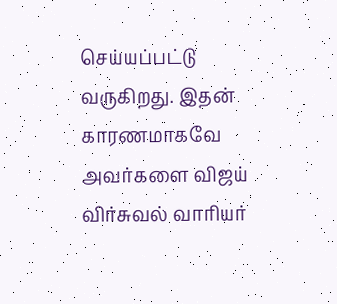செய்யப்பட்டு வருகிறது. இதன் காரணமாகவே அவர்களை விஜய் விர்சுவல் வாரியர்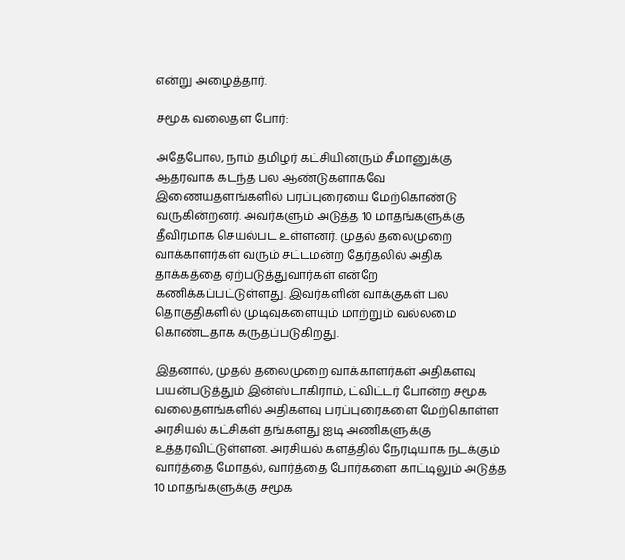என்று அழைத்தார்.

சமூக வலைதள போர்:

அதேபோல, நாம் தமிழர் கட்சியினரும் சீமானுக்கு ஆதரவாக கடந்த பல ஆண்டுகளாகவே இணையதளங்களில் பரப்புரையை மேற்கொண்டு வருகின்றனர். அவர்களும் அடுத்த 10 மாதங்களுக்கு தீவிரமாக செயல்பட உள்ளனர். முதல் தலைமுறை வாக்காளர்கள் வரும் சட்டமன்ற தேர்தலில் அதிக தாக்கத்தை ஏற்படுத்துவார்கள் என்றே கணிக்கப்பட்டுள்ளது. இவர்களின் வாக்குகள் பல தொகுதிகளில் முடிவுகளையும் மாற்றும் வல்லமை கொண்டதாக கருதப்படுகிறது.

இதனால், முதல் தலைமுறை வாக்காளர்கள் அதிகளவு பயன்படுத்தும் இன்ஸ்டாகிராம், ட்விட்டர் போன்ற சமூக வலைதளங்களில் அதிகளவு பரப்புரைகளை மேற்கொள்ள அரசியல் கட்சிகள் தங்களது ஐடி அணிகளுக்கு உத்தரவிட்டுள்ளன. அரசியல் களத்தில் நேரடியாக நடக்கும் வார்த்தை மோதல், வார்த்தை போர்களை காட்டிலும் அடுத்த 10 மாதங்களுக்கு சமூக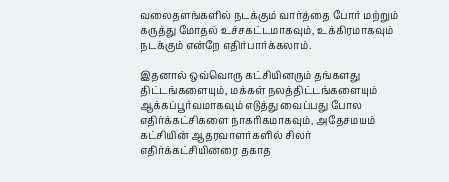வலைதளங்களில் நடக்கும் வார்த்தை போர் மற்றும் கருத்து மோதல் உச்சகட்டமாகவும், உக்கிரமாகவும் நடக்கும் என்றே எதிர்பார்க்கலாம்.

இதனால் ஒவ்வொரு கட்சியினரும் தங்களது திட்டங்களையும், மக்கள் நலத்திட்டங்களையும் ஆக்கப்பூர்வமாகவும் எடுத்து வைப்பது போல எதிர்க்கட்சிகளை நாகரிகமாகவும், அதேசமயம் கட்சியின் ஆதரவாளர்களில் சிலர் எதிர்க்கட்சியினரை தகாத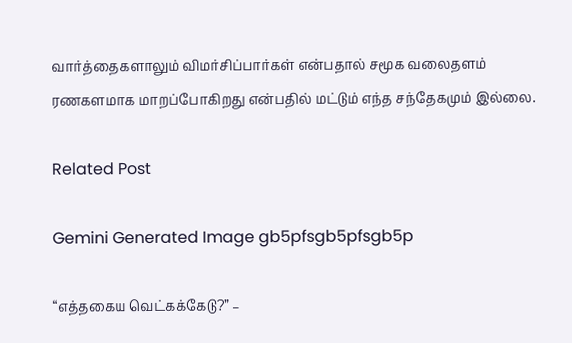வார்த்தைகளாலும் விமர்சிப்பார்கள் என்பதால் சமூக வலைதளம் ரணகளமாக மாறப்போகிறது என்பதில் மட்டும் எந்த சந்தேகமும் இல்லை.

Related Post

Gemini Generated Image gb5pfsgb5pfsgb5p

“எத்தகைய வெட்கக்கேடு?” –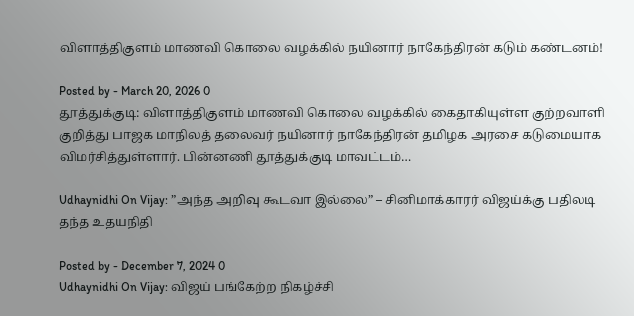விளாத்திகுளம் மாணவி கொலை வழக்கில் நயினார் நாகேந்திரன் கடும் கண்டனம்!

Posted by - March 20, 2026 0
தூத்துக்குடி: விளாத்திகுளம் மாணவி கொலை வழக்கில் கைதாகியுள்ள குற்றவாளி குறித்து பாஜக மாநிலத் தலைவர் நயினார் நாகேந்திரன் தமிழக அரசை கடுமையாக விமர்சித்துள்ளார். பின்னணி தூத்துக்குடி மாவட்டம்…

Udhaynidhi On Vijay: ”அந்த அறிவு கூடவா இல்லை” – சினிமாக்காரர் விஜய்க்கு பதிலடி தந்த உதயநிதி

Posted by - December 7, 2024 0
Udhaynidhi On Vijay: விஜய் பங்கேற்ற நிகழ்ச்சி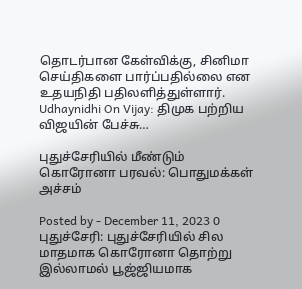தொடர்பான கேள்விக்கு, சினிமா செய்திகளை பார்ப்பதில்லை என உதயநிதி பதிலளித்துள்ளார். Udhaynidhi On Vijay: திமுக பற்றிய விஜயின் பேச்சு…

புதுச்சேரியில் மீண்டும் கொரோனா பரவல்: பொதுமக்கள் அச்சம்

Posted by - December 11, 2023 0
புதுச்சேரி: புதுச்சேரியில் சில மாதமாக கொரோனா தொற்று இல்லாமல் பூஜ்ஜியமாக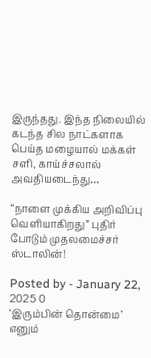இருந்தது. இந்த நிலையில் கடந்த சில நாட்களாக பெய்த மழையால் மக்கள் சளி, காய்ச்சலால் அவதியடைந்து…

“நாளை முக்கிய அறிவிப்பு வெளியாகிறது” புதிர் போடும் முதலமைச்சர் ஸ்டாலின்!

Posted by - January 22, 2025 0
‘இரும்பின் தொன்மை’ எனும்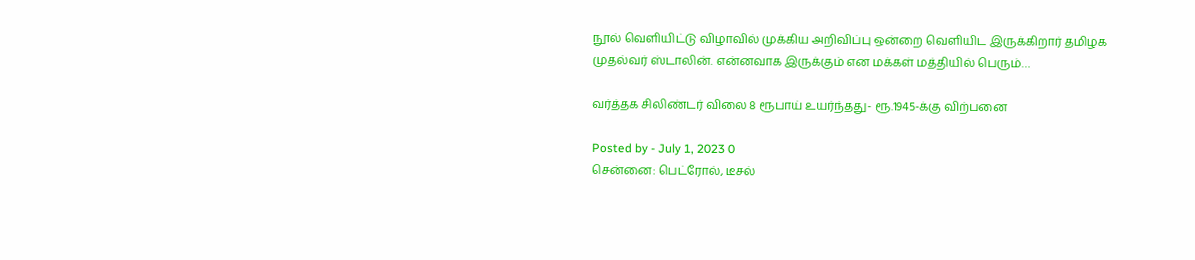நூல் வெளியிட்டு விழாவில் முக்கிய அறிவிப்பு ஒன்றை வெளியிட இருக்கிறார் தமிழக முதல்வர் ஸ்டாலின். என்னவாக இருக்கும் என மக்கள் மத்தியில் பெரும்…

வர்த்தக சிலிண்டர் விலை 8 ரூபாய் உயர்ந்தது- ரூ.1945-க்கு விற்பனை

Posted by - July 1, 2023 0
சென்னை: பெட்ரோல், டீசல்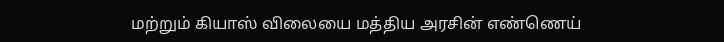மற்றும் கியாஸ் விலையை மத்திய அரசின் எண்ணெய்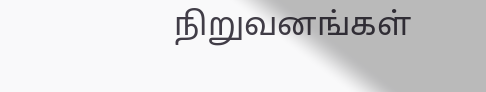நிறுவனங்கள்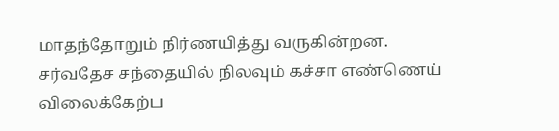மாதந்தோறும் நிர்ணயித்து வருகின்றன. சர்வதேச சந்தையில் நிலவும் கச்சா எண்ணெய் விலைக்கேற்ப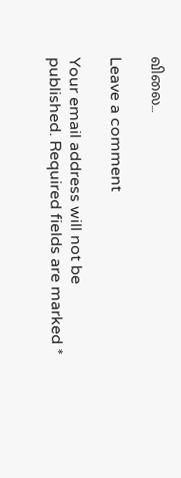விலை…

Leave a comment

Your email address will not be published. Required fields are marked *